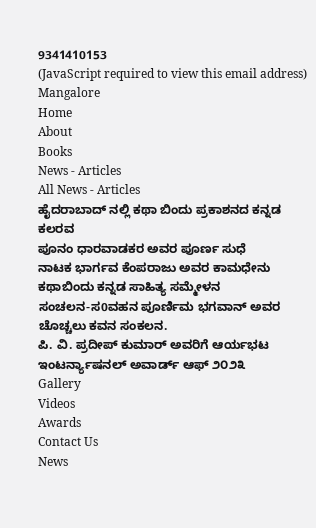9341410153
(JavaScript required to view this email address)
Mangalore
Home
About
Books
News - Articles
All News - Articles
ಹೈದರಾಬಾದ್ ನಲ್ಲಿ ಕಥಾ ಬಿಂದು ಪ್ರಕಾಶನದ ಕನ್ನಡ ಕಲರವ
ಪೂನಂ ಧಾರವಾಡಕರ ಅವರ ಪೂರ್ಣ ಸುಧೆ
ನಾಟಕ ಭಾರ್ಗವ ಕೆಂಪರಾಜು ಅವರ ಕಾಮಧೇನು
ಕಥಾಬಿಂದು ಕನ್ನಡ ಸಾಹಿತ್ಯ ಸಮ್ಮೇಳನ
ಸಂಚಲನ-ಸ0ವಹನ ಪೂರ್ಣಿಮ ಭಗವಾನ್ ಅವರ ಚೊಚ್ಚಲು ಕವನ ಸಂಕಲನ.
ಪಿ. ವಿ. ಪ್ರದೀಪ್ ಕುಮಾರ್ ಅವರಿಗೆ ಆರ್ಯಭಟ ಇಂಟರ್ನ್ಯಾಷನಲ್ ಅವಾರ್ಡ್ ಆಫ್ ೨೦೨೩
Gallery
Videos
Awards
Contact Us
News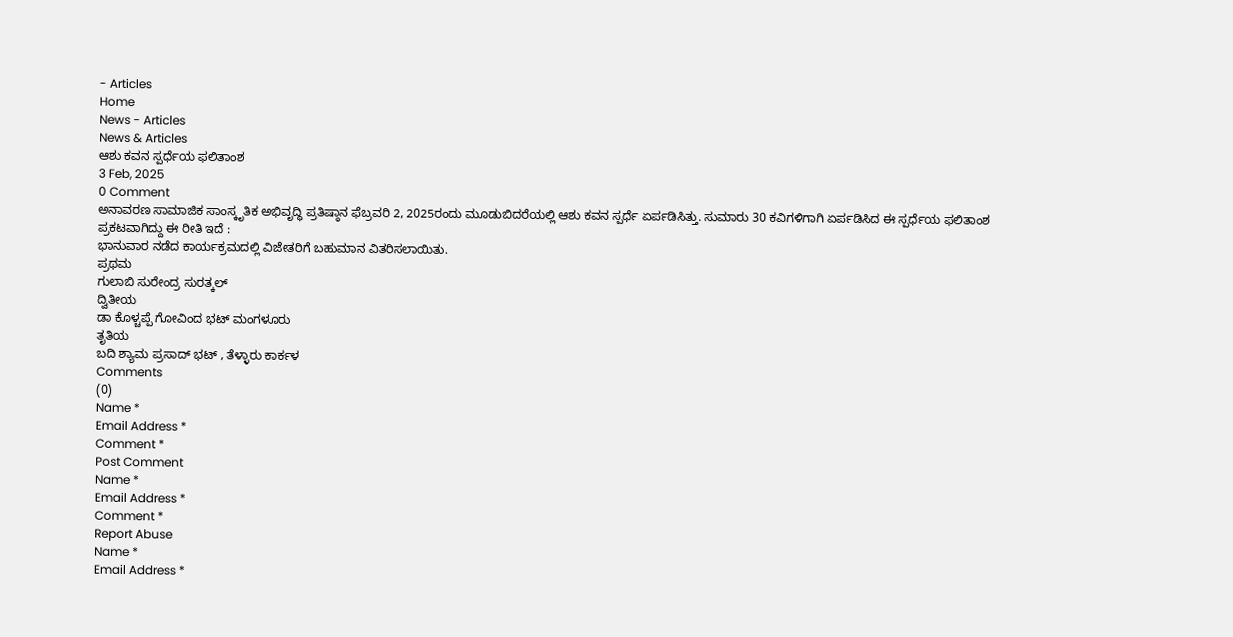- Articles
Home
News - Articles
News & Articles
ಆಶು ಕವನ ಸ್ಪರ್ಧೆಯ ಫಲಿತಾಂಶ
3 Feb, 2025
0 Comment
ಅನಾವರಣ ಸಾಮಾಜಿಕ ಸಾಂಸ್ಕೃತಿಕ ಅಭಿವೃದ್ಧಿ ಪ್ರತಿಷ್ಠಾನ ಫೆಬ್ರವರಿ 2, 2025ರಂದು ಮೂಡುಬಿದರೆಯಲ್ಲಿ ಆಶು ಕವನ ಸ್ಪರ್ಧೆ ಏರ್ಪಡಿಸಿತ್ತು. ಸುಮಾರು 30 ಕವಿಗಳಿಗಾಗಿ ಏರ್ಪಡಿಸಿದ ಈ ಸ್ಪರ್ಧೆಯ ಫಲಿತಾಂಶ ಪ್ರಕಟವಾಗಿದ್ದು ಈ ರೀತಿ ಇದೆ :
ಭಾನುವಾರ ನಡೆದ ಕಾರ್ಯಕ್ರಮದಲ್ಲಿ ವಿಜೇತರಿಗೆ ಬಹುಮಾನ ವಿತರಿಸಲಾಯಿತು.
ಪ್ರಥಮ
ಗುಲಾಬಿ ಸುರೇಂದ್ರ ಸುರತ್ಕಲ್
ದ್ವಿತೀಯ
ಡಾ ಕೊಳ್ಚಪ್ಪೆ ಗೋವಿಂದ ಭಟ್ ಮಂಗಳೂರು
ತೃತಿಯ
ಬದಿ ಶ್ಯಾಮ ಪ್ರಸಾದ್ ಭಟ್ , ತೆಳ್ಳಾರು ಕಾರ್ಕಳ
Comments
(0)
Name *
Email Address *
Comment *
Post Comment
Name *
Email Address *
Comment *
Report Abuse
Name *
Email Address *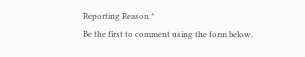Reporting Reason *
Be the first to comment using the form below.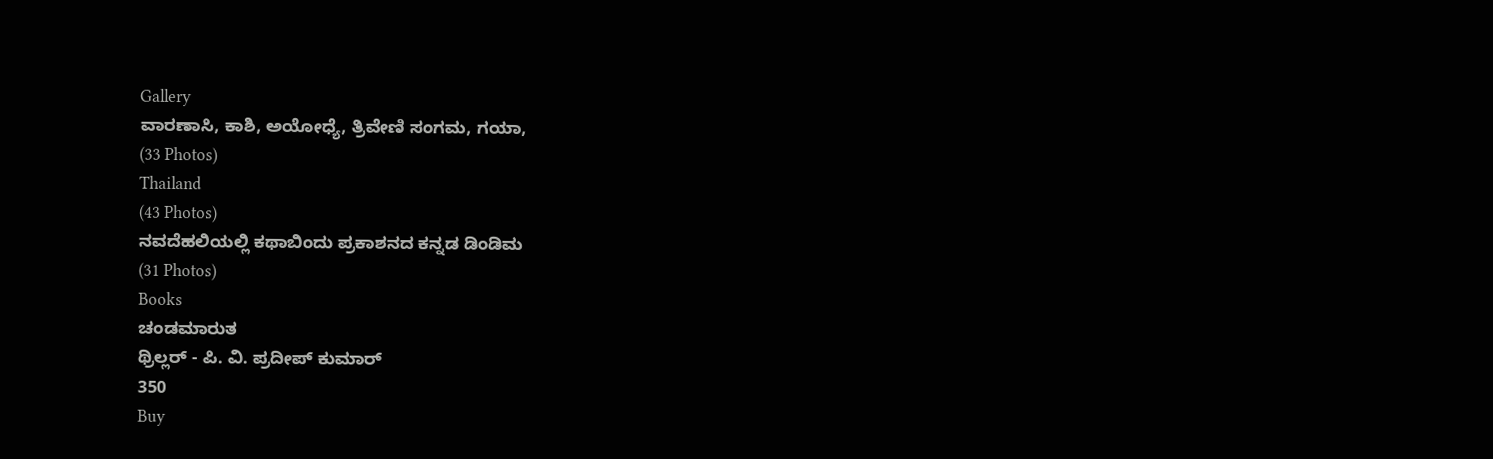Gallery
ವಾರಣಾಸಿ, ಕಾಶಿ, ಅಯೋಧ್ಯೆ, ತ್ರಿವೇಣಿ ಸಂಗಮ, ಗಯಾ,
(33 Photos)
Thailand
(43 Photos)
ನವದೆಹಲಿಯಲ್ಲಿ ಕಥಾಬಿಂದು ಪ್ರಕಾಶನದ ಕನ್ನಡ ಡಿಂಡಿಮ
(31 Photos)
Books
ಚಂಡಮಾರುತ
ಥ್ರಿಲ್ಲರ್ - ಪಿ. ವಿ. ಪ್ರದೀಪ್ ಕುಮಾರ್
350
Buy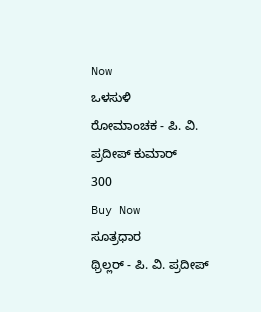Now
ಒಳಸುಳಿ
ರೋಮಾಂಚಕ - ಪಿ. ವಿ. ಪ್ರದೀಪ್ ಕುಮಾರ್
300
Buy Now
ಸೂತ್ರಧಾರ
ಥ್ರಿಲ್ಲರ್ - ಪಿ. ವಿ. ಪ್ರದೀಪ್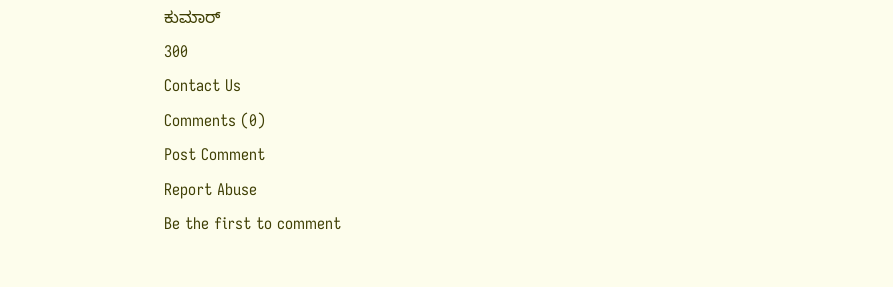ಕುಮಾರ್
300
Contact Us
Comments (0)
Post Comment
Report Abuse
Be the first to comment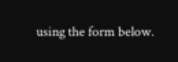using the form below.